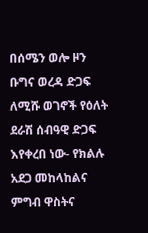በሰሜን ወሎ ዞን ቡግና ወረዳ ድጋፍ ለሚሹ ወገኖች የዕለት ደራሽ ሰብዓዊ ድጋፍ እየቀረበ ነው- የክልሉ አደጋ መከላከልና ምግብ ዋስትና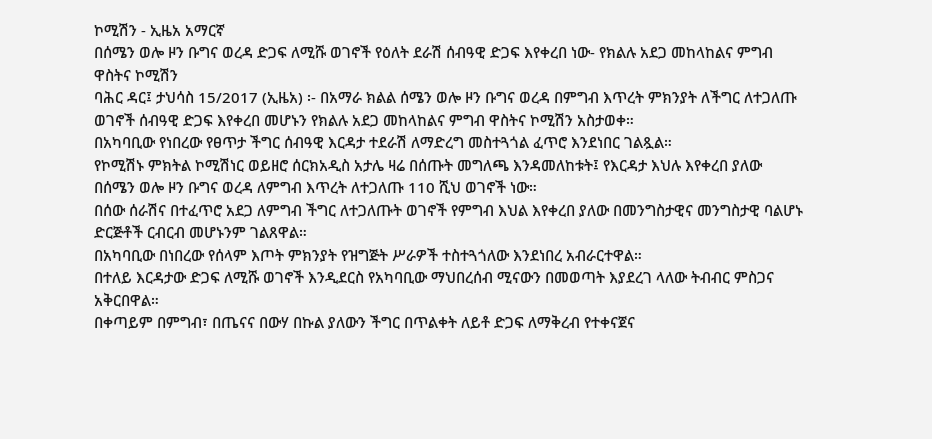ኮሚሽን - ኢዜአ አማርኛ
በሰሜን ወሎ ዞን ቡግና ወረዳ ድጋፍ ለሚሹ ወገኖች የዕለት ደራሽ ሰብዓዊ ድጋፍ እየቀረበ ነው- የክልሉ አደጋ መከላከልና ምግብ ዋስትና ኮሚሽን
ባሕር ዳር፤ ታህሳስ 15/2017 (ኢዜአ) ፡- በአማራ ክልል ሰሜን ወሎ ዞን ቡግና ወረዳ በምግብ እጥረት ምክንያት ለችግር ለተጋለጡ ወገኖች ሰብዓዊ ድጋፍ እየቀረበ መሆኑን የክልሉ አደጋ መከላከልና ምግብ ዋስትና ኮሚሽን አስታወቀ።
በአካባቢው የነበረው የፀጥታ ችግር ሰብዓዊ እርዳታ ተደራሽ ለማድረግ መስተጓጎል ፈጥሮ እንደነበር ገልጿል።
የኮሚሽኑ ምክትል ኮሚሽነር ወይዘሮ ሰርክአዲስ አታሌ ዛሬ በሰጡት መግለጫ እንዳመለከቱት፤ የእርዳታ እህሉ እየቀረበ ያለው በሰሜን ወሎ ዞን ቡግና ወረዳ ለምግብ እጥረት ለተጋለጡ 110 ሺህ ወገኖች ነው።
በሰው ሰራሽና በተፈጥሮ አደጋ ለምግብ ችግር ለተጋለጡት ወገኖች የምግብ እህል እየቀረበ ያለው በመንግስታዊና መንግስታዊ ባልሆኑ ድርጅቶች ርብርብ መሆኑንም ገልጸዋል።
በአካባቢው በነበረው የሰላም እጦት ምክንያት የዝግጅት ሥራዎች ተስተጓጎለው እንደነበረ አብራርተዋል።
በተለይ እርዳታው ድጋፍ ለሚሹ ወገኖች እንዲደርስ የአካባቢው ማህበረሰብ ሚናውን በመወጣት እያደረገ ላለው ትብብር ምስጋና አቅርበዋል።
በቀጣይም በምግብ፣ በጤናና በውሃ በኩል ያለውን ችግር በጥልቀት ለይቶ ድጋፍ ለማቅረብ የተቀናጀና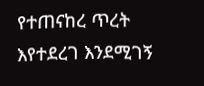የተጠናከረ ጥረት እየተደረገ እንደሚገኝ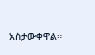አስታውቀዋል።